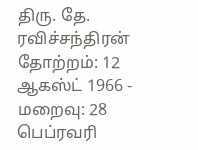திரு. தே. ரவிச்சந்திரன்
தோற்றம்: 12 ஆகஸ்ட் 1966 - மறைவு: 28 பெப்ரவரி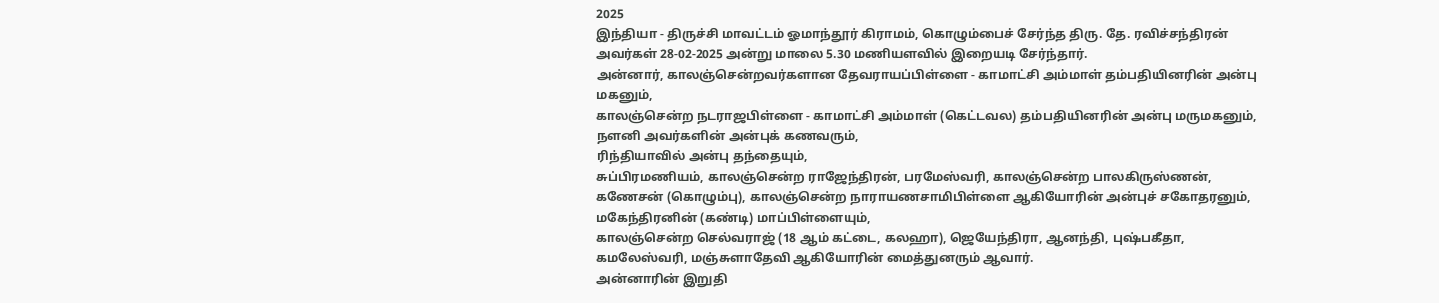2025
இந்தியா - திருச்சி மாவட்டம் ஓமாந்தூர் கிராமம், கொழும்பைச் சேர்ந்த திரு. தே. ரவிச்சந்திரன் அவர்கள் 28-02-2025 அன்று மாலை 5.30 மணியளவில் இறையடி சேர்ந்தார்.
அன்னார், காலஞ்சென்றவர்களான தேவராயப்பிள்ளை - காமாட்சி அம்மாள் தம்பதியினரின் அன்பு மகனும்,
காலஞ்சென்ற நடராஜபிள்ளை - காமாட்சி அம்மாள் (கெட்டவல) தம்பதியினரின் அன்பு மருமகனும்,
நளனி அவர்களின் அன்புக் கணவரும்,
ரிந்தியாவில் அன்பு தந்தையும்,
சுப்பிரமணியம், காலஞ்சென்ற ராஜேந்திரன், பரமேஸ்வரி, காலஞ்சென்ற பாலகிருஸ்ணன், கணேசன் (கொழும்பு), காலஞ்சென்ற நாராயணசாமிபிள்ளை ஆகியோரின் அன்புச் சகோதரனும்,
மகேந்திரனின் (கண்டி) மாப்பிள்ளையும்,
காலஞ்சென்ற செல்வராஜ் (18 ஆம் கட்டை, கலஹா), ஜெயேந்திரா, ஆனந்தி, புஷ்பகீதா, கமலேஸ்வரி, மஞ்சுளாதேவி ஆகியோரின் மைத்துனரும் ஆவார்.
அன்னாரின் இறுதி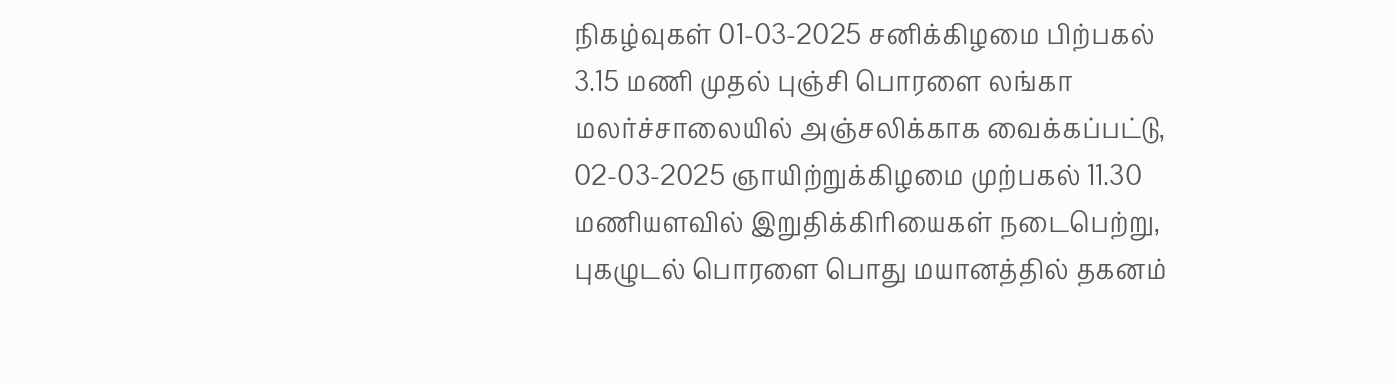நிகழ்வுகள் 01-03-2025 சனிக்கிழமை பிற்பகல் 3.15 மணி முதல் புஞ்சி பொரளை லங்கா மலர்ச்சாலையில் அஞ்சலிக்காக வைக்கப்பட்டு, 02-03-2025 ஞாயிற்றுக்கிழமை முற்பகல் 11.30 மணியளவில் இறுதிக்கிரியைகள் நடைபெற்று, புகழுடல் பொரளை பொது மயானத்தில் தகனம்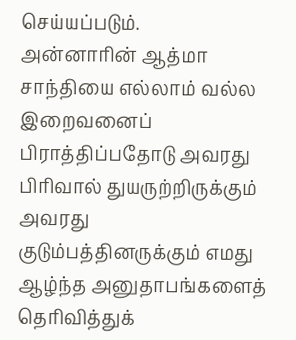செய்யப்படும்.
அன்னாரின் ஆத்மா சாந்தியை எல்லாம் வல்ல இறைவனைப் பிராத்திப்பதோடு அவரது பிரிவால் துயருற்றிருக்கும் அவரது குடும்பத்தினருக்கும் எமது ஆழ்ந்த அனுதாபங்களைத் தெரிவித்துக்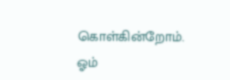கொள்கின்றோம்.
ஓம்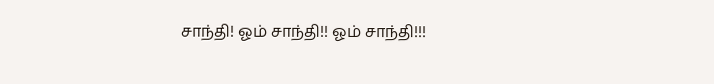சாந்தி! ஓம் சாந்தி!! ஓம் சாந்தி!!!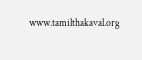www.tamilthakaval.org